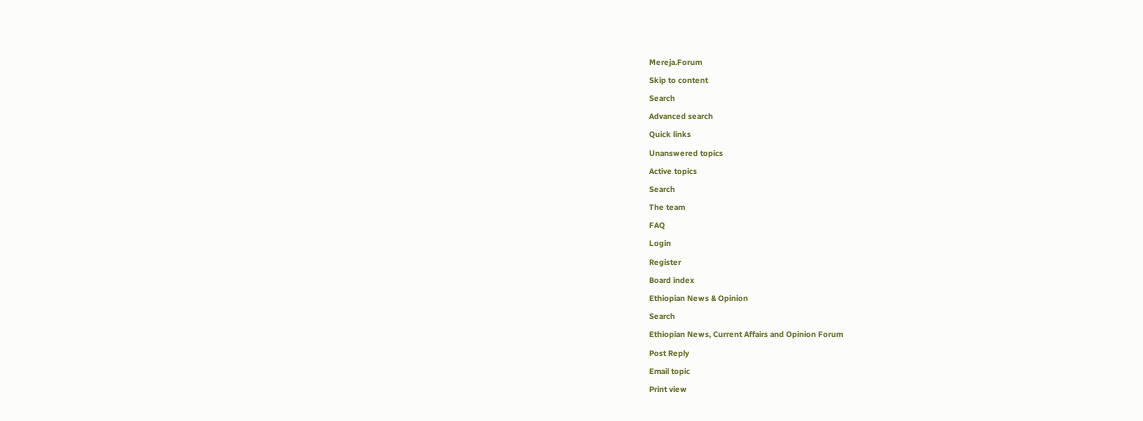Mereja.Forum
Skip to content
Search
Advanced search
Quick links
Unanswered topics
Active topics
Search
The team
FAQ
Login
Register
Board index
Ethiopian News & Opinion
Search
Ethiopian News, Current Affairs and Opinion Forum
Post Reply
Email topic
Print view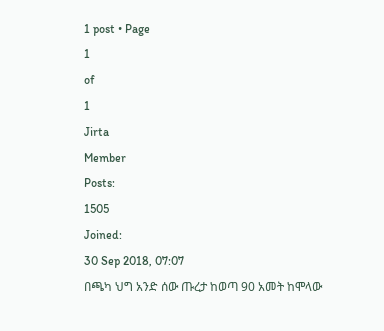1 post • Page
1
of
1
Jirta
Member
Posts:
1505
Joined:
30 Sep 2018, 07:07
በጫካ ህግ አንድ ሰው ጡረታ ከወጣ 90 አመት ከሞላው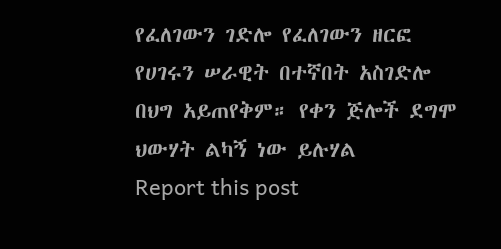የፈለገውን ገድሎ የፈለገውን ዘርፎ የሀገሩን ሠራዊት በተኛበት አስገድሎ በህግ አይጠየቅም። የቀን ጅሎች ደግሞ ህውሃት ልካኝ ነው ይሉሃል
Report this post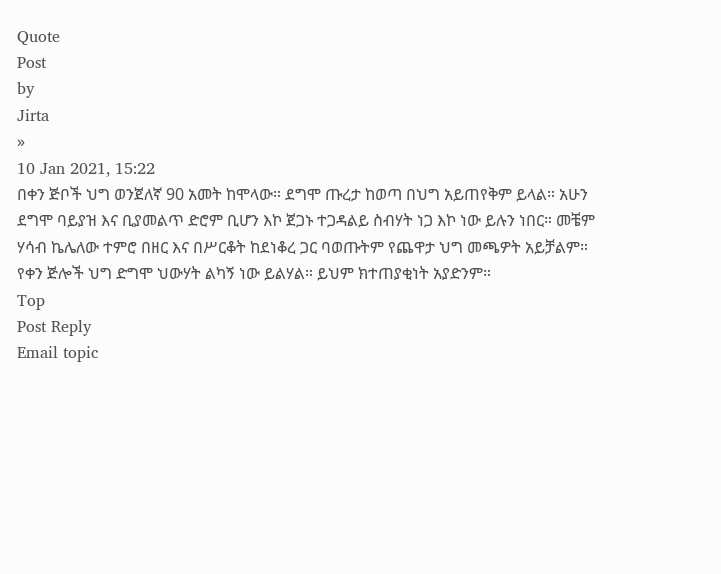Quote
Post
by
Jirta
»
10 Jan 2021, 15:22
በቀን ጅቦች ህግ ወንጀለኛ 90 አመት ከሞላው። ደግሞ ጡረታ ከወጣ በህግ አይጠየቅም ይላል። አሁን ደግሞ ባይያዝ እና ቢያመልጥ ድሮም ቢሆን እኮ ጀጋኑ ተጋዳልይ ስብሃት ነጋ እኮ ነው ይሉን ነበር። መቼም ሃሳብ ኬሌለው ተምሮ በዘር እና በሥርቆት ከደነቆረ ጋር ባወጡትም የጨዋታ ህግ መጫዎት አይቻልም።
የቀን ጅሎች ህግ ድግሞ ህውሃት ልካኝ ነው ይልሃል። ይህም ክተጠያቂነት አያድንም።
Top
Post Reply
Email topic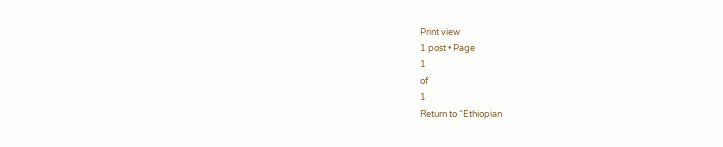Print view
1 post • Page
1
of
1
Return to “Ethiopian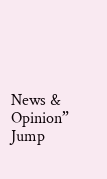News & Opinion”
Jump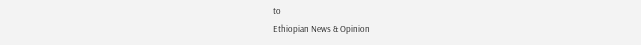to
Ethiopian News & Opinion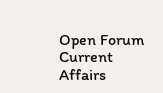Open Forum
Current Affairs